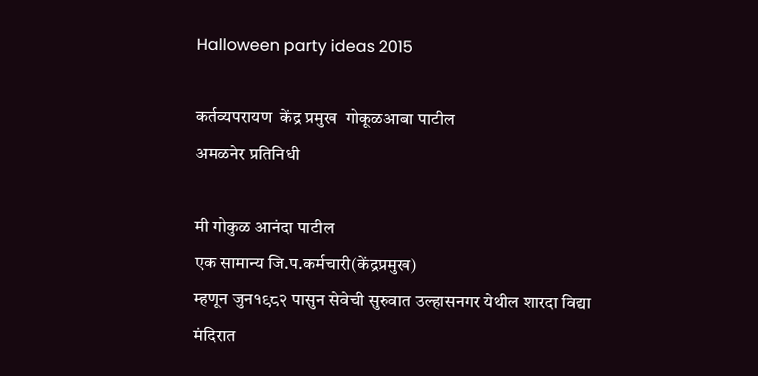Halloween party ideas 2015

कर्तव्यपरायण  केंद्र प्रमुख  गोकूळआबा पाटील
अमळनेर प्रतिनिधी

मी गोकुळ आनंदा पाटील
एक सामान्य जि.प.कर्मचारी(केंद्रप्रमुख)
म्हणून जुन१९८२ पासुन सेवेची सुरुवात उल्हासनगर येथील शारदा विद्या मंदिरात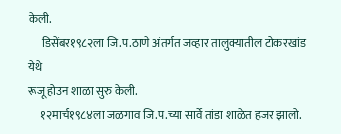केली.
      डिसेंबर१९८२ला जि.प.ठाणे अंतर्गत जव्हार तालुक्यातील टोकरखांड येथे
रूजू होउन शाळा सुरु केली.
     १२मार्च१९८४ला जळगाव जि.प.च्या सार्वे तांडा शाळेत हजर झालो.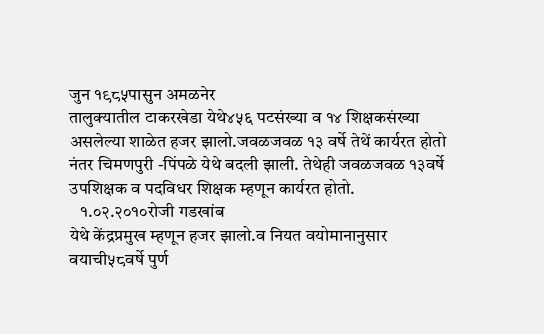जुन १९८५पासुन अमळनेर
तालुक्यातील टाकरखेडा येथे४५६ पटसंख्या व १४ शिक्षकसंख्या असलेल्या शाळेत हजर झालो.जवळजवळ १३ वर्षे तेथें कार्यरत होतो नंतर चिमणपुरी -पिंपळे येथे बदली झाली. तेथेही जवळजवळ १३वर्षे  उपशिक्षक व पदविधर शिक्षक म्हणून कार्यरत होतो.
   १.०२.२०१०रोजी गडखांब
येथे केंद्रप्रमुख म्हणून हजर झालो.व नियत वयोमानानुसार वयाची५८वर्षे पुर्ण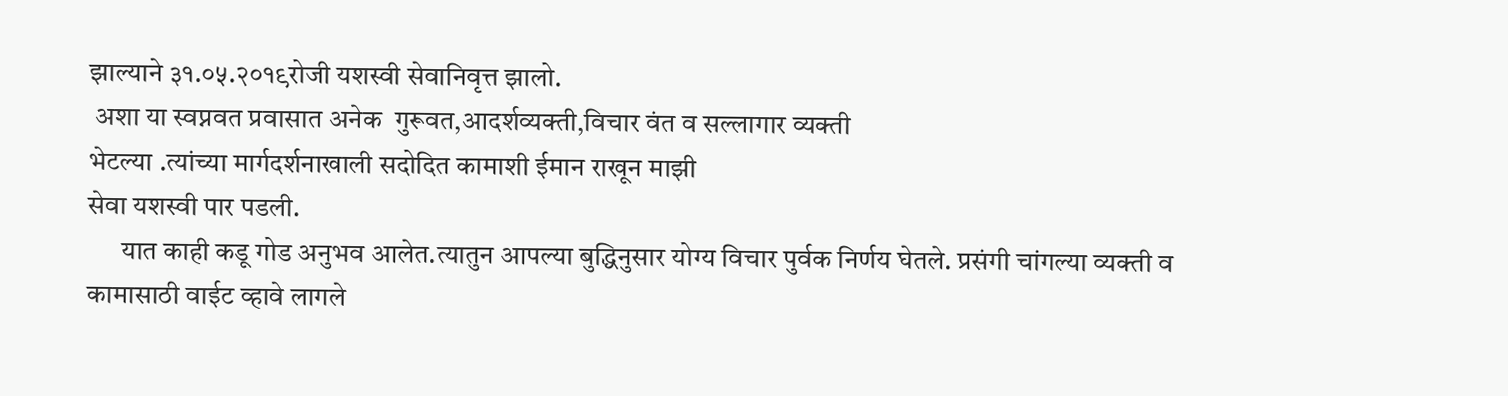झाल्याने ३१.०५.२०१९रोजी यशस्वी सेवानिवृत्त झालो.
 अशा या स्वप्नवत प्रवासात अनेक  गुरूवत,आदर्शव्यक्ती,विचार वंत व सल्लागार व्यक्ती
भेटल्या .त्यांच्या मार्गदर्शनाखाली सदोदित कामाशी ईमान राखून माझी
सेवा यशस्वी पार पडली.
      यात काही कडू गोड अनुभव आलेत.त्यातुन आपल्या बुद्धिनुसार योग्य विचार पुर्वक निर्णय घेतले. प्रसंगी चांगल्या व्यक्ती व कामासाठी वाईट व्हावे लागले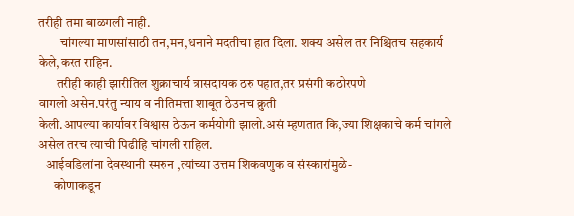तरीही तमा बाळगली नाही.
        चांगल्या माणसांसाठी तन,मन,धनाने मदतीचा हात दिला. शक्य असेल तर निश्चितच सहकार्य केले,करत राहिन.
       तरीही काही झारीतिल शुक्राचार्य त्रासदायक ठरु पहात,तर प्रसंगी कठोरपणे
वागलो असेन.परंतु न्याय व नीतिमत्ता शाबूत ठेउनच क्रुती
केली.आपल्या कार्यावर विश्वास ठेऊन कर्मयोगी झालो.असं म्हणतात कि,ज्या शिक्षकाचे कर्म चांगले असेल तरच त्याची पिढीहि चांगली राहिल.
   आईवडिलांना देवस्थानी स्मरुन ,त्यांच्या उत्तम शिकवणुक व संस्कारांमुळे-
      कोणाकडून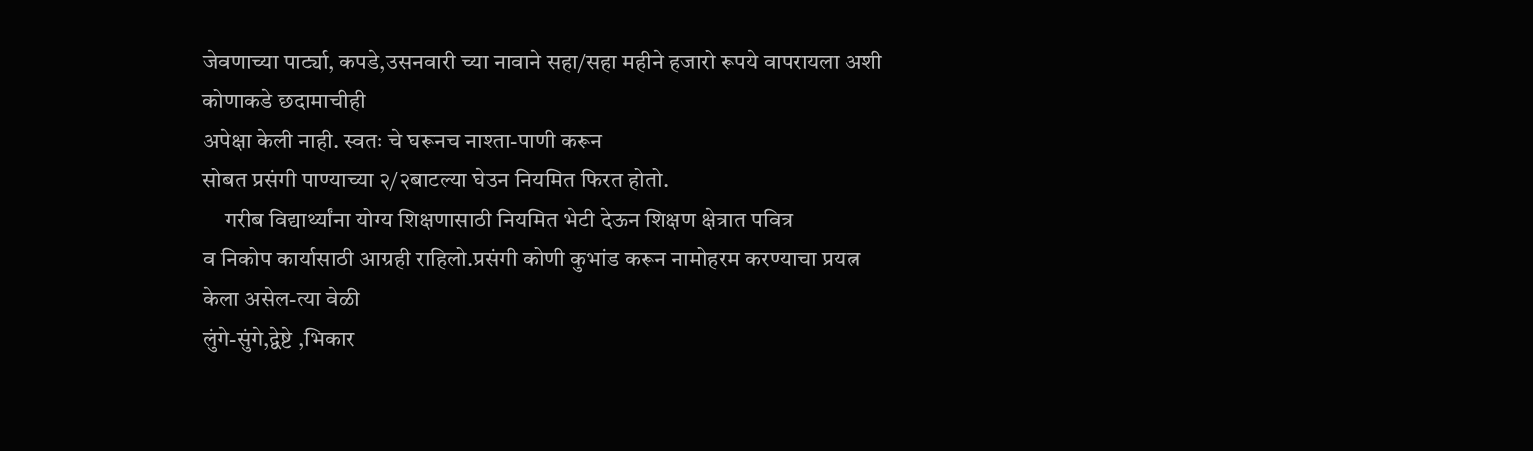जेवणाच्या पार्ट्या, कपडे,उसनवारी च्या नावाने सहा/सहा महीने हजारो रूपये वापरायला अशी कोणाकडे छदामाचीही
अपेक्षा केली नाही. स्वतः चे घरूनच नाश्ता-पाणी करून
सोबत प्रसंगी पाण्याच्या २/२बाटल्या घेउन नियमित फिरत होतो.
     गरीब विद्यार्थ्यांना योग्य शिक्षणासाठी नियमित भेटी देऊन शिक्षण क्षेत्रात पवित्र
व निकोप कार्यासाठी आग्रही राहिलो.प्रसंगी कोणी कुभांड करून नामोहरम करण्याचा प्रयत्न केला असेल-त्या वेळी
लुंगे-सुंगे,द्वेष्टे ,भिकार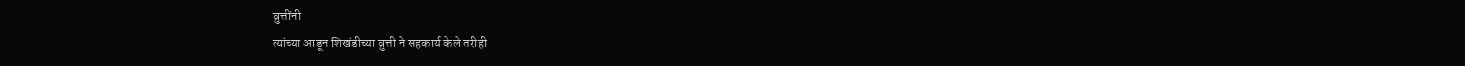व्रुत्तींनी
त्यांच्या आडून शिखंडीच्या व्रुत्ती ने सहकार्य केले तरीही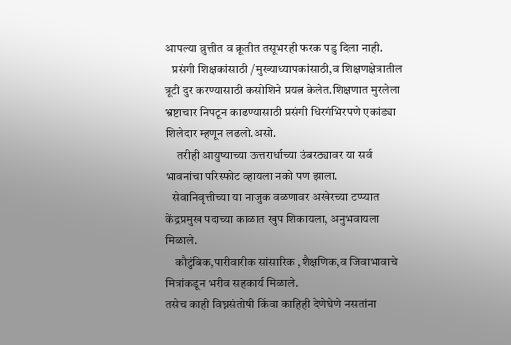आपल्या व्रुत्तीत व क्रूतीत तसूभरही फरक पडु दिला नाही.
   प्रसंगी शिक्षकांसाठी /मुख्याध्यापकांसाठी,व शिक्षणक्षेत्रातील त्रूटी दुर करण्यासाठी कसोशिने प्रयत्न केलेत.शिक्षणात मुरलेला भ्रष्टाचार निपटून काढण्यासाठी प्रसंगी धिरगंभिरपणे एकांड्या शिलेदार म्हणून लढलो.असो.
     तरीही आयुष्याच्या ऊत्तरार्धाच्या उंबरठ्यावर या सर्व भावनांचा परिस्फोट व्हायला नको पण झाला.
   सेवानिवृत्तीच्या या नाजुक वळणावर अखेरच्या टप्प्यात केंद्रप्रमुख पदाच्या काळात खुप शिकायला, अनुभवायला मिळाले.
    कौटुंबिक,पारीवारीक सांसारिक ,शैक्षणिक,व जिवाभावाचे मित्रांकडून भरीव सहकार्य मिळाले.
तसेच काही विघ्नसंतोषी किंवा काहिही देणेघेणे नसतांना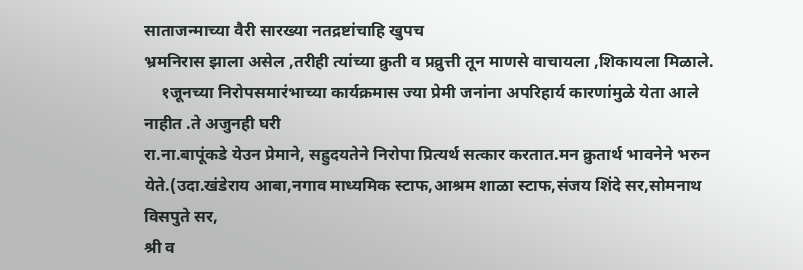साताजन्माच्या वैरी सारख्या नतद्रष्टांचाहि खुपच
भ्रमनिरास झाला असेल ,तरीही त्यांच्या क्रुती व प्रव्रुत्ती तून माणसे वाचायला ,शिकायला मिळाले.
    १जूनच्या निरोपसमारंभाच्या कार्यक्रमास ज्या प्रेमी जनांना अपरिहार्य कारणांमुळे येता आले नाहीत .ते अजुनही घरी
रा.ना.बापूंकडे येउन प्रेमाने, सह्रुदयतेने निरोपा प्रित्यर्थ सत्कार करतात.मन क्रुतार्थ भावनेने भरुन येते.(उदा.खंडेराय आबा,नगाव माध्यमिक स्टाफ,आश्रम शाळा स्टाफ,संजय शिंदे सर,सोमनाथ विसपुते सर,
श्री व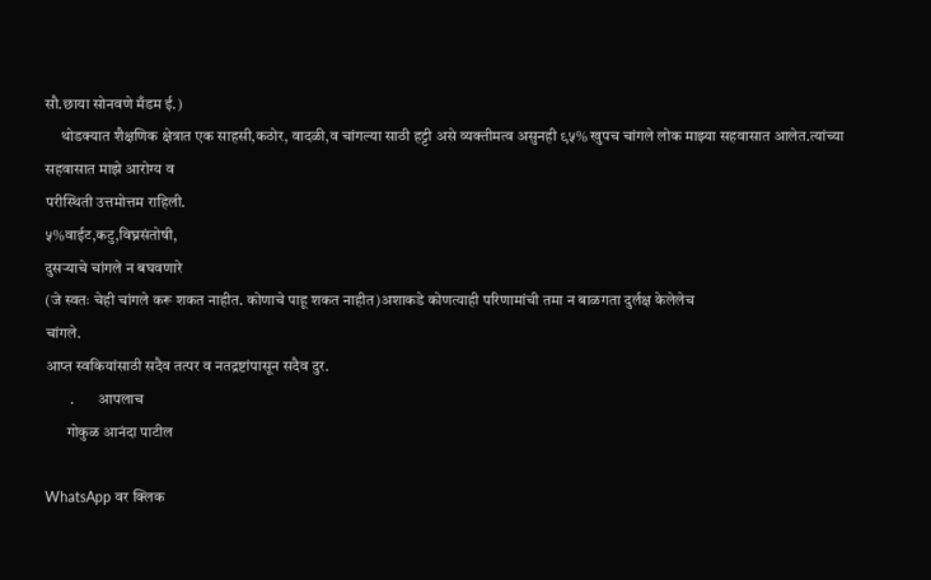सौ.छाया सोनवणे मँडम ई.)
     थोडक्यात शैक्षणिक क्षेत्रात एक साहसी,कठोर, वादळी,व चांगल्या साठी हट्टी असे व्यक्तीमत्व असुनही ९५% खुपच चांगले लोक माझ्या सहवासात आलेत.त्यांच्या सहवासात माझे आरोग्य व
परीस्थिती उत्तमोत्तम राहिली.
५%वाईट,कटु,विघ्नसंतोषी,
दुसऱ्याचे चांगले न बघवणारे
(जे स्वतः चेही चांगले करू शकत नाहीत. कोणाचे पाहू शकत नाहीत)अशाकडे कोणत्याही परिणामांची तमा न बाळगता दुर्लक्ष केलेलेच
चांगले.
आप्त स्वकियांसाठी सदैव तत्पर व नतद्रष्टांपासून सदैव दुर.
        .        आपलाच
       गोकुळ आनंदा पाटील

WhatsApp वर क्लिक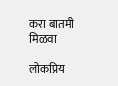करा बातमी मिळवा

लोकप्रिय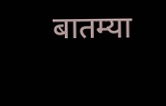बातम्या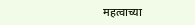महत्वाच्या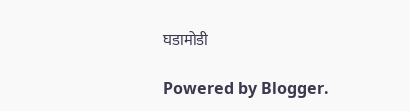घडामोडी

Powered by Blogger.